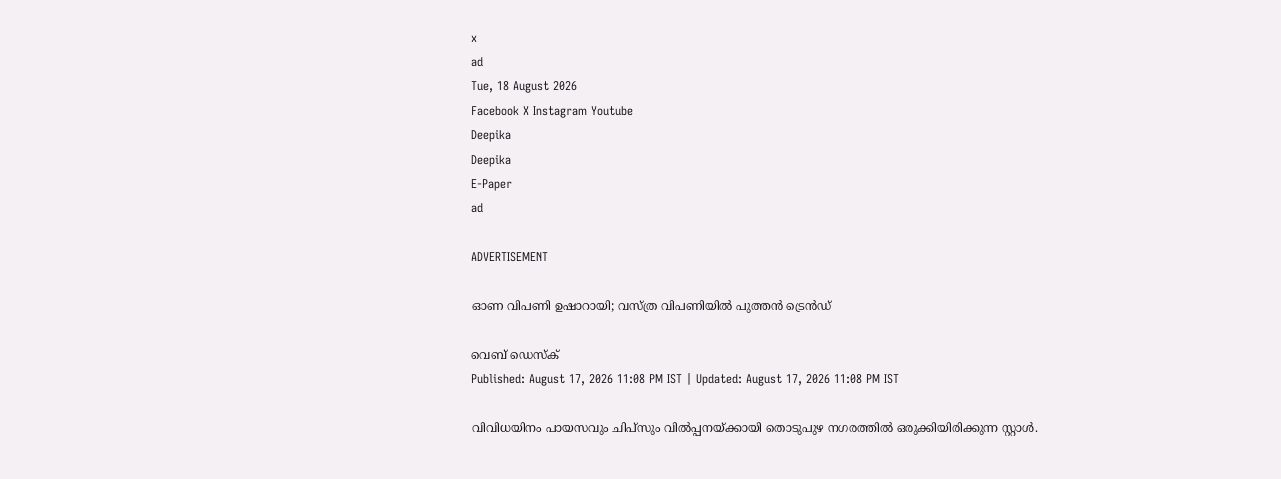x
ad
Tue, 18 August 2026
Facebook X Instagram Youtube
Deepika
Deepika
E-Paper
ad

ADVERTISEMENT

ഓണ വിപണി ഉഷാറായി; വസ്ത്ര വിപണിയില്‍ പുത്തന്‍ ട്രെന്‍ഡ്

വെബ് ഡെസ്ക്
Published: August 17, 2026 11:08 PM IST | Updated: August 17, 2026 11:08 PM IST

വിവിധയിനം പായസവും ചിപ്‌സും വില്‍പ്പനയ്ക്കായി തൊടുപുഴ നഗരത്തില്‍ ഒരുക്കിയിരിക്കുന്ന സ്റ്റാള്‍.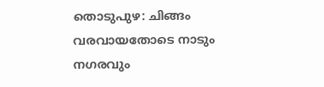തൊടുപുഴ: ചിങ്ങം വരവായതോടെ നാടും നഗരവും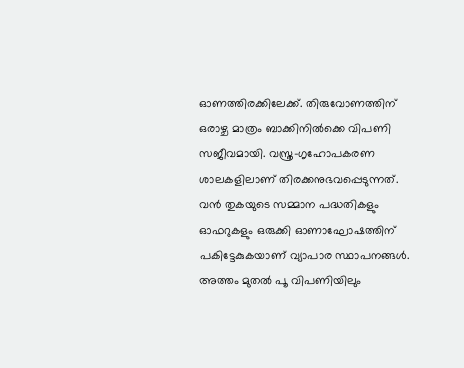ഓണത്തിരക്കിലേക്ക്. തിരുവോണത്തിന് ഒരാഴ്ച മാത്രം ബാക്കിനില്‍ക്കെ വിപണി സജീവമായി. വസ്ത്ര-ഗൃഹോപകരണ ശാലകളിലാണ് തിരക്കനുഭവപ്പെടുന്നത്. വന്‍ തുകയുടെ സമ്മാന പദ്ധതികളും ഓഫറുകളും ഒരുക്കി ഓണാഘോഷത്തിന് പകിട്ടേകുകയാണ് വ്യാപാര സ്ഥാപനങ്ങള്‍. അത്തം മുതല്‍ പൂ വിപണിയിലും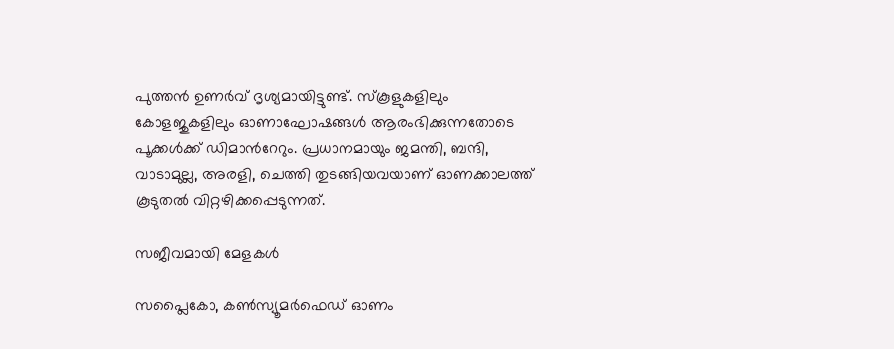പുത്തന്‍ ഉണര്‍വ് ദൃശ്യമായിട്ടുണ്ട്. സ്‌കൂളുകളിലും കോളജുകളിലും ഓണാഘോഷങ്ങള്‍ ആരംഭിക്കുന്നതോടെ പൂക്കള്‍ക്ക് ഡിമാന്‍റേറും. പ്രധാനമായും ജമന്തി, ബന്ദി, വാടാമുല്ല, അരളി, ചെത്തി തുടങ്ങിയവയാണ് ഓണക്കാലത്ത് കൂടുതല്‍ വിറ്റഴിക്കപ്പെടുന്നത്.

സജീവമായി മേളകള്‍

സപ്ലൈകോ, കണ്‍സ്യൂമര്‍ഫെഡ് ഓണം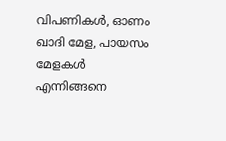വിപണികള്‍, ഓണം ഖാദി മേള, പായസം മേളകള്‍ എന്നിങ്ങനെ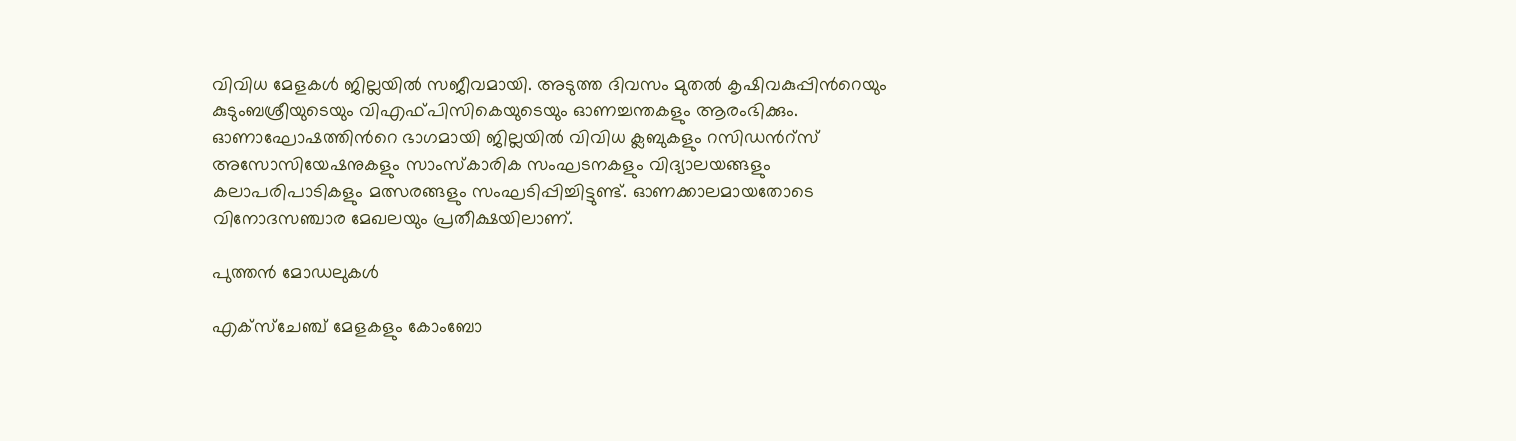വിവിധ മേളകള്‍ ജില്ലയില്‍ സജീവമായി. അടുത്ത ദിവസം മുതല്‍ കൃഷിവകുപ്പിന്‍റെയും കുടുംബശ്രീയുടെയും വിഎഫ്പിസികെയുടെയും ഓണച്ചന്തകളും ആരംഭിക്കും. ഓണാഘോഷത്തിന്‍റെ ഭാഗമായി ജില്ലയില്‍ വിവിധ ക്ലബുകളും റസിഡന്‍റ്സ് അസോസിയേഷനുകളും സാംസ്‌കാരിക സംഘടനകളും വിദ്യാലയങ്ങളും കലാപരിപാടികളും മത്സരങ്ങളും സംഘടിപ്പിച്ചിട്ടുണ്ട്. ഓണക്കാലമായതോടെ വിനോദസഞ്ചാര മേഖലയും പ്രതീക്ഷയിലാണ്.

പുത്തന്‍ മോഡലുകള്‍

എക്‌സ്‌ചേഞ്ച് മേളകളും കോംബോ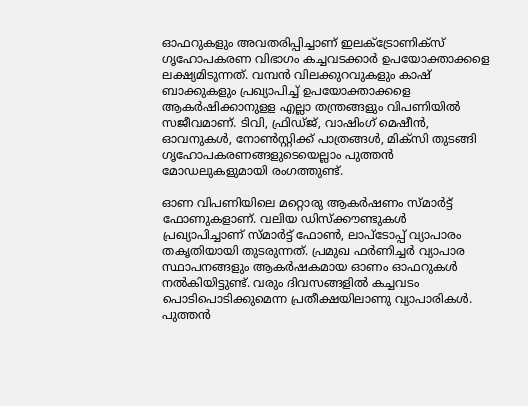ഓഫറുകളും അവതരിപ്പിച്ചാണ് ഇലക്‌ട്രോണിക്‌സ് ഗൃഹോപകരണ വിഭാഗം കച്ചവടക്കാര്‍ ഉപയോക്താക്കളെ ലക്ഷ്യമിടുന്നത്. വമ്പന്‍ വിലക്കുറവുകളും കാഷ് ബാക്കുകളും പ്രഖ്യാപിച്ച് ഉപയോക്താക്കളെ ആകര്‍ഷിക്കാനുളള എല്ലാ തന്ത്രങ്ങളും വിപണിയില്‍ സജീവമാണ്. ടിവി, ഫ്രിഡ്ജ്, വാഷിംഗ് മെഷീന്‍, ഓവനുകള്‍, നോണ്‍സ്റ്റിക്ക് പാത്രങ്ങള്‍, മിക്‌സി തുടങ്ങി ഗൃഹോപകരണങ്ങളുടെയെല്ലാം പുത്തന്‍ മോഡലുകളുമായി രംഗത്തുണ്ട്.

ഓണ വിപണിയിലെ മറ്റൊരു ആകര്‍ഷണം സ്മാര്‍ട്ട് ഫോണുകളാണ്. വലിയ ഡിസ്‌ക്കൗണ്ടുകള്‍ പ്രഖ്യാപിച്ചാണ് സ്മാര്‍ട്ട് ഫോണ്‍, ലാപ്‌ടോപ്പ് വ്യാപാരം തകൃതിയായി തുടരുന്നത്. പ്രമുഖ ഫര്‍ണിച്ചര്‍ വ്യാപാര സ്ഥാപനങ്ങളും ആകര്‍ഷകമായ ഓണം ഓഫറുകള്‍ നല്‍കിയിട്ടുണ്ട്. വരും ദിവസങ്ങളില്‍ കച്ചവടം പൊടിപൊടിക്കുമെന്ന പ്രതീക്ഷയിലാണു വ്യാപാരികള്‍. പുത്തന്‍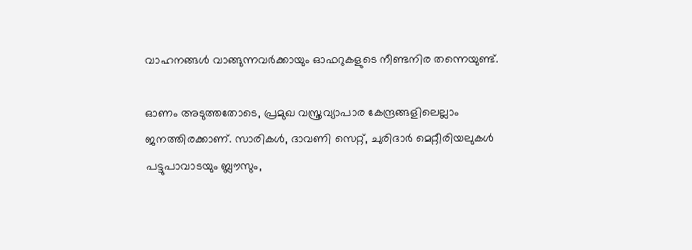വാഹനങ്ങള്‍ വാങ്ങുന്നവര്‍ക്കായും ഓഫറുകളുടെ നീണ്ടനിര തന്നെയുണ്ട്.

ഓണം അടുത്തതോടെ, പ്രമുഖ വസ്ത്രവ്യാപാര കേന്ദ്രങ്ങളിലെല്ലാം ജനത്തിരക്കാണ്. സാരികള്‍, ദാവണി സെറ്റ്, ചുരിദാര്‍ മെറ്റീരിയലുകള്‍ പട്ടുപാവാടയും ബ്ലൗസും,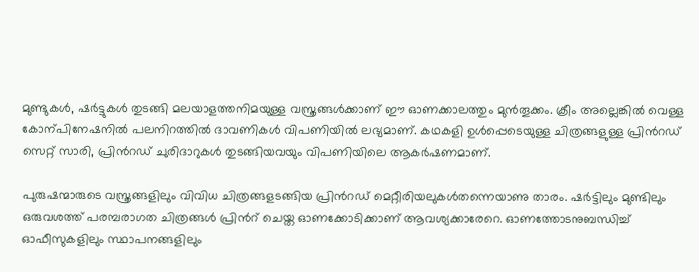മുണ്ടുകള്‍, ഷര്‍ട്ടുകള്‍ തുടങ്ങി മലയാളത്തനിമയുള്ള വസ്ത്രങ്ങള്‍ക്കാണ് ഈ ഓണക്കാലത്തും മുന്‍തൂക്കം. ക്രീം അല്ലെങ്കില്‍ വെള്ള കോന്പിനേഷനില്‍ പലനിറത്തില്‍ ദാവണികള്‍ വിപണിയില്‍ ലഭ്യമാണ്. കഥകളി ഉള്‍പ്പെടെയുള്ള ചിത്രങ്ങളുള്ള പ്രിന്‍റഡ് സെറ്റ് സാരി, പ്രിന്‍റഡ് ചുരിദാറുകള്‍ തുടങ്ങിയവയും വിപണിയിലെ ആകര്‍ഷണമാണ്.

പുരുഷന്മാരുടെ വസ്ത്രങ്ങളിലും വിവിധ ചിത്രങ്ങളടങ്ങിയ പ്രിന്‍റഡ് മെറ്റീരിയലുകള്‍തന്നെയാണു താരം. ഷര്‍ട്ടിലും മുണ്ടിലും ഒരുവശത്ത് പരമ്പരാഗത ചിത്രങ്ങള്‍ പ്രിന്‍റ് ചെയ്ത ഓണക്കോടിക്കാണ് ആവശ്യക്കാരേറെ. ഓണത്തോടനുബന്ധിച്ച് ഓഫീസുകളിലും സ്ഥാപനങ്ങളിലും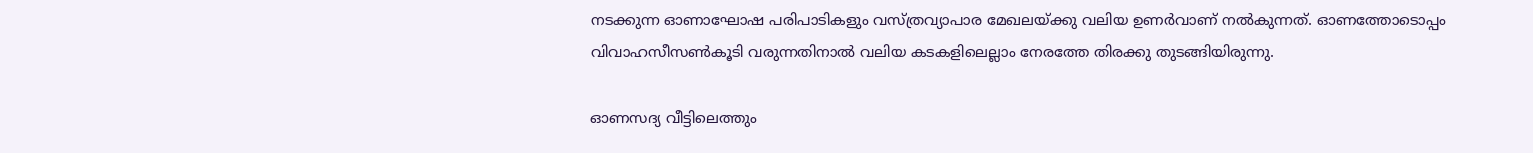നടക്കുന്ന ഓണാഘോഷ പരിപാടികളും വസ്ത്രവ്യാപാര മേഖലയ്ക്കു വലിയ ഉണര്‍വാണ് നല്‍കുന്നത്. ഓണത്തോടൊപ്പം വിവാഹസീസണ്‍കൂടി വരുന്നതിനാല്‍ വലിയ കടകളിലെല്ലാം നേരത്തേ തിരക്കു തുടങ്ങിയിരുന്നു.

ഓണസദ്യ വീട്ടിലെത്തും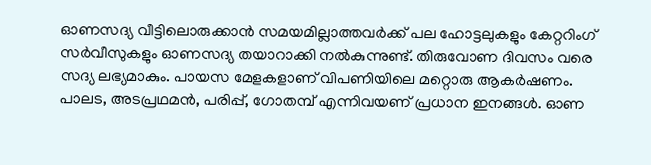ഓണസദ്യ വീട്ടിലൊരുക്കാന്‍ സമയമില്ലാത്തവര്‍ക്ക് പല ഹോട്ടലുകളും കേറ്ററിംഗ് സര്‍വീസുകളും ഓണസദ്യ തയാറാക്കി നല്‍കുന്നുണ്ട്. തിരുവോണ ദിവസം വരെ സദ്യ ലഭ്യമാകും. പായസ മേളകളാണ് വിപണിയിലെ മറ്റൊരു ആകര്‍ഷണം. പാലട, അടപ്രഥമന്‍, പരിപ്പ്, ഗോതമ്പ് എന്നിവയണ് പ്രധാന ഇനങ്ങള്‍. ഓണ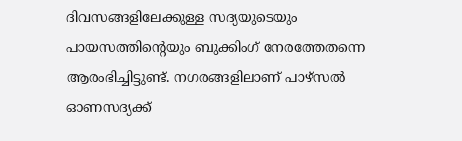ദിവസങ്ങളിലേക്കുള്ള സദ്യയുടെയും പായസത്തിന്‍റെയും ബുക്കിംഗ് നേരത്തേതന്നെ ആരംഭിച്ചിട്ടുണ്ട്. നഗരങ്ങളിലാണ് പാഴ്‌സല്‍ ഓണസദ്യക്ക്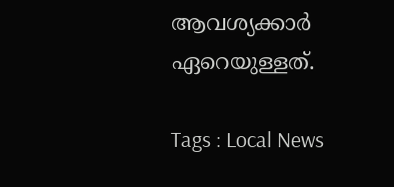ആവശ്യക്കാര്‍ ഏറെയുള്ളത്.

Tags : Local News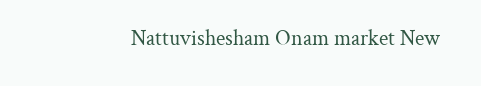Nattuvishesham Onam market New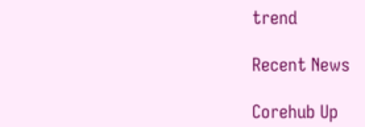trend

Recent News

Corehub Up